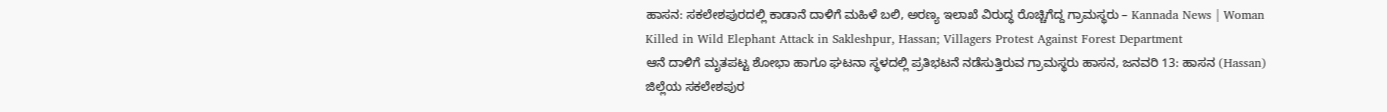ಹಾಸನ: ಸಕಲೇಶಪುರದಲ್ಲಿ ಕಾಡಾನೆ ದಾಳಿಗೆ ಮಹಿಳೆ ಬಲಿ, ಅರಣ್ಯ ಇಲಾಖೆ ವಿರುದ್ಧ ರೊಚ್ಚಿಗೆದ್ದ ಗ್ರಾಮಸ್ಥರು – Kannada News | Woman Killed in Wild Elephant Attack in Sakleshpur, Hassan; Villagers Protest Against Forest Department
ಆನೆ ದಾಳಿಗೆ ಮೃತಪಟ್ಟ ಶೋಭಾ ಹಾಗೂ ಘಟನಾ ಸ್ಥಳದಲ್ಲಿ ಪ್ರತಿಭಟನೆ ನಡೆಸುತ್ತಿರುವ ಗ್ರಾಮಸ್ಥರು ಹಾಸನ, ಜನವರಿ 13: ಹಾಸನ (Hassan) ಜಿಲ್ಲೆಯ ಸಕಲೇಶಪುರ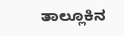ತಾಲ್ಲೂಕಿನ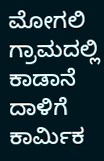ಮೋಗಲಿ ಗ್ರಾಮದಲ್ಲಿ ಕಾಡಾನೆ ದಾಳಿಗೆ ಕಾರ್ಮಿಕ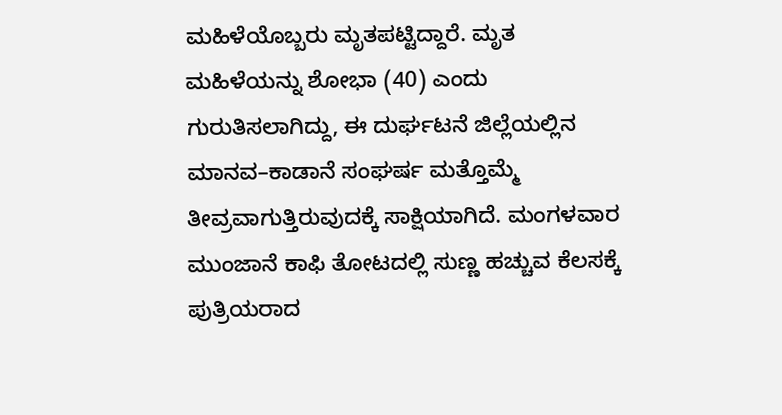ಮಹಿಳೆಯೊಬ್ಬರು ಮೃತಪಟ್ಟಿದ್ದಾರೆ. ಮೃತ ಮಹಿಳೆಯನ್ನು ಶೋಭಾ (40) ಎಂದು ಗುರುತಿಸಲಾಗಿದ್ದು, ಈ ದುರ್ಘಟನೆ ಜಿಲ್ಲೆಯಲ್ಲಿನ ಮಾನವ–ಕಾಡಾನೆ ಸಂಘರ್ಷ ಮತ್ತೊಮ್ಮೆ ತೀವ್ರವಾಗುತ್ತಿರುವುದಕ್ಕೆ ಸಾಕ್ಷಿಯಾಗಿದೆ. ಮಂಗಳವಾರ ಮುಂಜಾನೆ ಕಾಫಿ ತೋಟದಲ್ಲಿ ಸುಣ್ಣ ಹಚ್ಚುವ ಕೆಲಸಕ್ಕೆ ಪುತ್ರಿಯರಾದ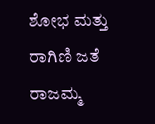ಶೋಭ ಮತ್ತು ರಾಗಿಣಿ ಜತೆ ರಾಜಮ್ಮ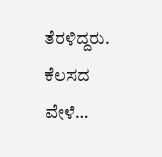ತೆರಳಿದ್ದರು. ಕೆಲಸದ ವೇಳೆ…